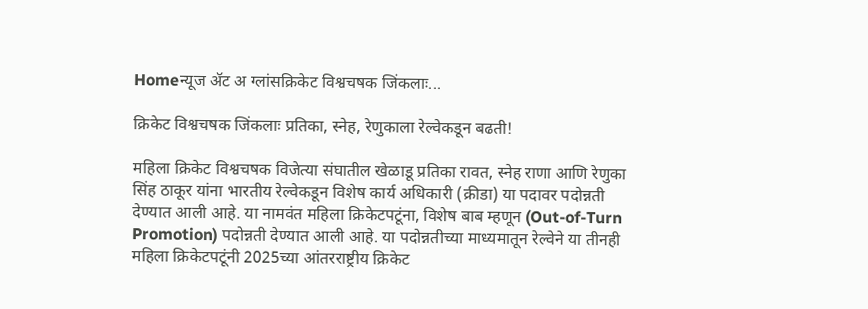Homeन्यूज ॲट अ ग्लांसक्रिकेट विश्वचषक जिंकलाः...

क्रिकेट विश्वचषक जिंकलाः प्रतिका, स्नेह, रेणुकाला रेल्वेकडून बढती!

महिला क्रिकेट विश्वचषक विजेत्या संघातील खेळाडू प्रतिका रावत, स्नेह राणा आणि रेणुका सिंह ठाकूर यांना भारतीय रेल्वेकडून विशेष कार्य अधिकारी (क्रीडा) या पदावर पदोन्नती देण्यात आली आहे. या नामवंत महिला क्रिकेटपटूंना, विशेष बाब म्हणून (Out-of-Turn Promotion) पदोन्नती देण्यात आली आहे. या पदोन्नतीच्या माध्यमातून रेल्वेने या तीनही महिला क्रिकेटपटूंनी 2025च्या आंतरराष्ट्रीय क्रिकेट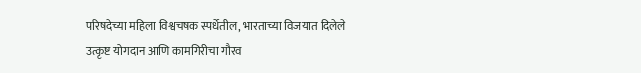परिषदेच्या महिला विश्वचषक स्पर्धेतील, भारताच्या विजयात दिलेले उत्कृष्ट योगदान आणि कामगिरीचा गौरव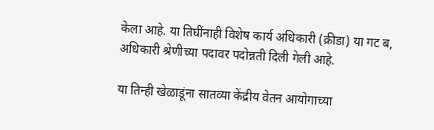केला आहे. या तिघींनाही विशेष कार्य अधिकारी (क्रीडा) या गट ब, अधिकारी श्रेणीच्या पदावर पदोन्नती दिली गेली आहे.

या तिन्ही खेळाडूंना सातव्या केंद्रीय वेतन आयोगाच्या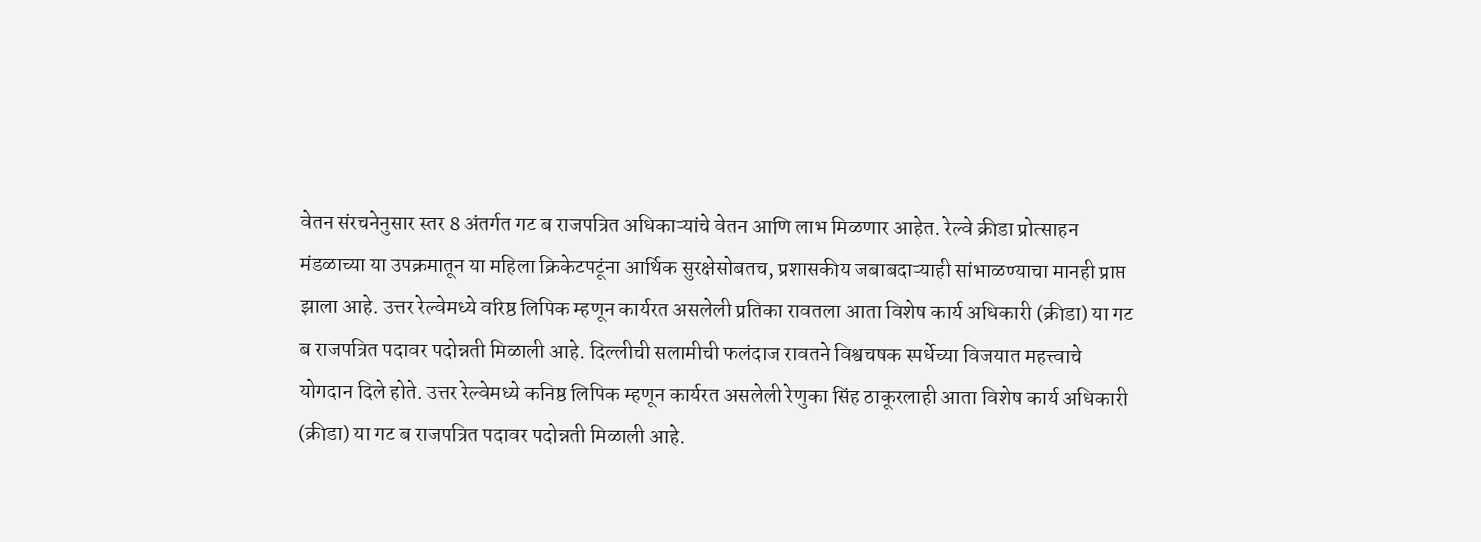वेतन संरचनेनुसार स्तर 8 अंतर्गत गट ब राजपत्रित अधिकाऱ्यांचे वेतन आणि लाभ मिळणार आहेत. रेल्वे क्रीडा प्रोत्साहन मंडळाच्या या उपक्रमातून या महिला क्रिकेटपटूंना आर्थिक सुरक्षेसोबतच, प्रशासकीय जबाबदाऱ्याही सांभाळण्याचा मानही प्राप्त झाला आहे. उत्तर रेल्वेमध्ये वरिष्ठ लिपिक म्हणून कार्यरत असलेली प्रतिका रावतला आता विशेष कार्य अधिकारी (क्रीडा) या गट ब राजपत्रित पदावर पदोन्नती मिळाली आहे. दिल्लीची सलामीची फलंदाज रावतने विश्वचषक स्पर्धेच्या विजयात महत्त्वाचे योगदान दिले होते. उत्तर रेल्वेमध्ये कनिष्ठ लिपिक म्हणून कार्यरत असलेली रेणुका सिंह ठाकूरलाही आता विशेष कार्य अधिकारी (क्रीडा) या गट ब राजपत्रित पदावर पदोन्नती मिळाली आहे.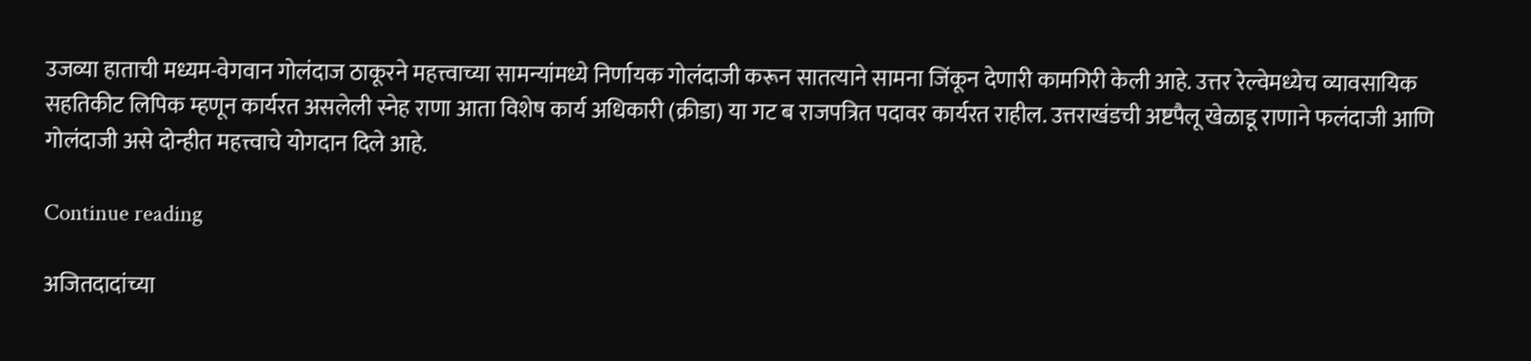उजव्या हाताची मध्यम-वेगवान गोलंदाज ठाकूरने महत्त्वाच्या सामन्यांमध्ये निर्णायक गोलंदाजी करून सातत्याने सामना जिंकून देणारी कामगिरी केली आहे. उत्तर रेल्वेमध्येच व्यावसायिक सहतिकीट लिपिक म्हणून कार्यरत असलेली स्नेह राणा आता विशेष कार्य अधिकारी (क्रीडा) या गट ब राजपत्रित पदावर कार्यरत राहील. उत्तराखंडची अष्टपैलू खेळाडू राणाने फलंदाजी आणि गोलंदाजी असे दोन्हीत महत्त्वाचे योगदान दिले आहे.

Continue reading

अजितदादांच्या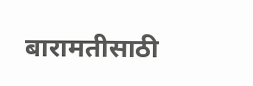बारामतीसाठी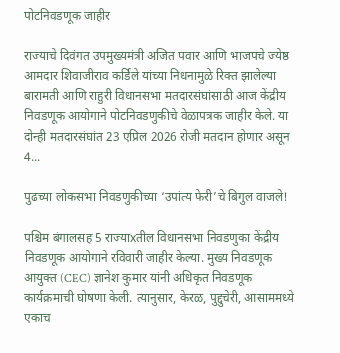पोटनिवडणूक जाहीर

राज्याचे दिवंगत उपमुख्यमंत्री अजित पवार आणि भाजपचे ज्येष्ठ आमदार शिवाजीराव कर्डिले यांच्या निधनामुळे रिक्त झालेल्या बारामती आणि राहुरी विधानसभा मतदारसंघांसाठी आज केंद्रीय निवडणूक आयोगाने पोटनिवडणुकीचे वेळापत्रक जाहीर केले. या दोन्ही मतदारसंघांत 23 एप्रिल 2026 रोजी मतदान होणार असून 4...

पुढच्या लोकसभा निवडणुकीच्या ‘उपांत्य फेरी’चे बिगुल वाजले!

पश्चिम बंगालसह 5 राज्याxतील विधानसभा निवडणुका केंद्रीय निवडणूक आयोगाने रविवारी जाहीर केल्या. मुख्य निवडणूक आयुक्त (CEC) ज्ञानेश कुमार यांनी अधिकृत निवडणूक कार्यक्रमाची घोषणा केली. त्यानुसार, केरळ, पुद्दुचेरी, आसाममध्ये एकाच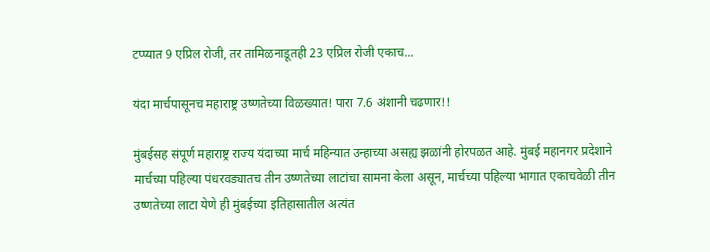टप्प्यात 9 एप्रिल रोजी, तर तामिळनाडूतही 23 एप्रिल रोजी एकाच...

यंदा मार्चपासूनच महाराष्ट्र उष्णतेच्या विळख्यात! पारा 7.6 अंशानी चढणार!!

मुंबईसह संपूर्ण महाराष्ट्र राज्य यंदाच्या मार्च महिन्यात उन्हाच्या असह्य झळांनी होरपळत आहे. मुंबई महानगर प्रदेशाने मार्चच्या पहिल्या पंधरवड्यातच तीन उष्णतेच्या लाटांचा सामना केला असून, मार्चच्या पहिल्या भागात एकाचवेळी तीन उष्णतेच्या लाटा येणे ही मुंबईच्या इतिहासातील अत्यंत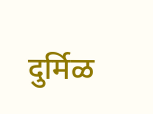दुर्मिळ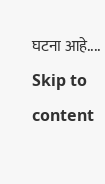घटना आहे....
Skip to content